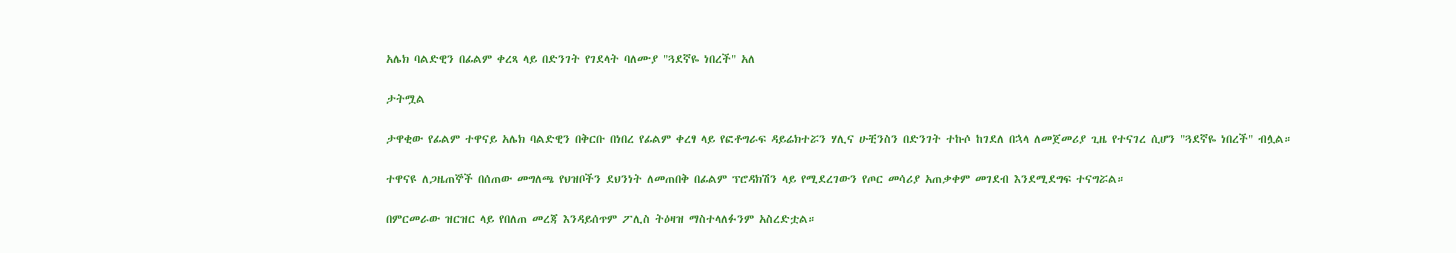አሌክ ባልድዊን በፊልም ቀረጻ ላይ በድንገት የገደላት ባለሙያ "ጓደኛዬ ነበረች" አለ

ታትሟል

ታዋቂው የፊልም ተዋናይ አሌክ ባልድዊን በቅርቡ በነበረ የፊልም ቀረፃ ላይ የፎቶግራፍ ዳይሬክተሯን ሃሊና ሁቺንስን በድንገት ተኩሶ ከገደለ በኋላ ለመጀመሪያ ጊዜ የተናገረ ሲሆን "ጓደኛዬ ነበረች" ብሏል።

ተዋናዩ ለጋዜጠኞች በሰጠው መግለጫ የህዝቦችን ደህንነት ለመጠበቅ በፊልም ፕሮዳክሽን ላይ የሚደረገውን የጦር መሳሪያ አጠቃቀም መገደብ እንደሚደግፍ ተናግሯል።

በምርመራው ዝርዝር ላይ የበለጠ መረጃ እንዳይሰጥም ፖሊስ ትዕዛዝ ማስተላለፉንም አስረድቷል።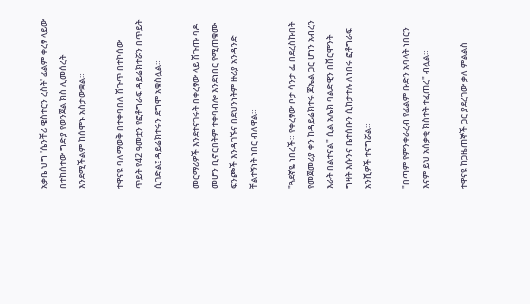አቃቤ ህግ 'ሴንቸሪ ዌስተርን ረስት' ፊልም ቀረፃ ላይው በተከሰተው ግድያ የወንጀል ክስ ሊመሰረት እንደሚችልም ከሰሞኑ አስታውቋል።

ተዋናዩ ባለማወቅ በተቀባበለ ሽጉጥ በተኮሰው ጥይት የ42 ዓመቷን የፎቶግራፍ ዳይሬክተሯን በጥይት ሲገድል፤ ዳይሬክተሩን ደግሞ አቁስሏል።

መርማሪዎች እንደተናገሩት በቀረፃው ላይ ሽጉጡ ባዶ መሆን ቢኖርበትም ተቀባብሎ እንደነበር የሚጠቁሙ ፍንጮች እንዳገኙና በደህንነትም ዙሪያ አንዳንድ ቸልተኝነት ነበር ብለዋል።

"ጓደኛዬ ነበረች። የቀረፃው ቦታ ሳንታ ፌ በደረስኩበት የመጀመሪያ ቀን ከዳይሬክተሩ ጆኤል ጋር ሆነን አብረን እራት በልተናል" ሲል አሌክ ባልድዊን በቨርሞንት ግዛት እሱንና ቤተሰቡን ሲከታተሉ ለነበሩ ፎቶግራፍ አንሺዎች ተናግሯል።

"በጣም የምንቀራረብ የፊልም ቡድን አባላት ነበርን እናም ይህ አሰቃቂ ክስተት ተፈጠረ" ብሏል።

ተዋናዩ ከጋዜጠኞች ጋር ያደረገው ቃለ ምልልስ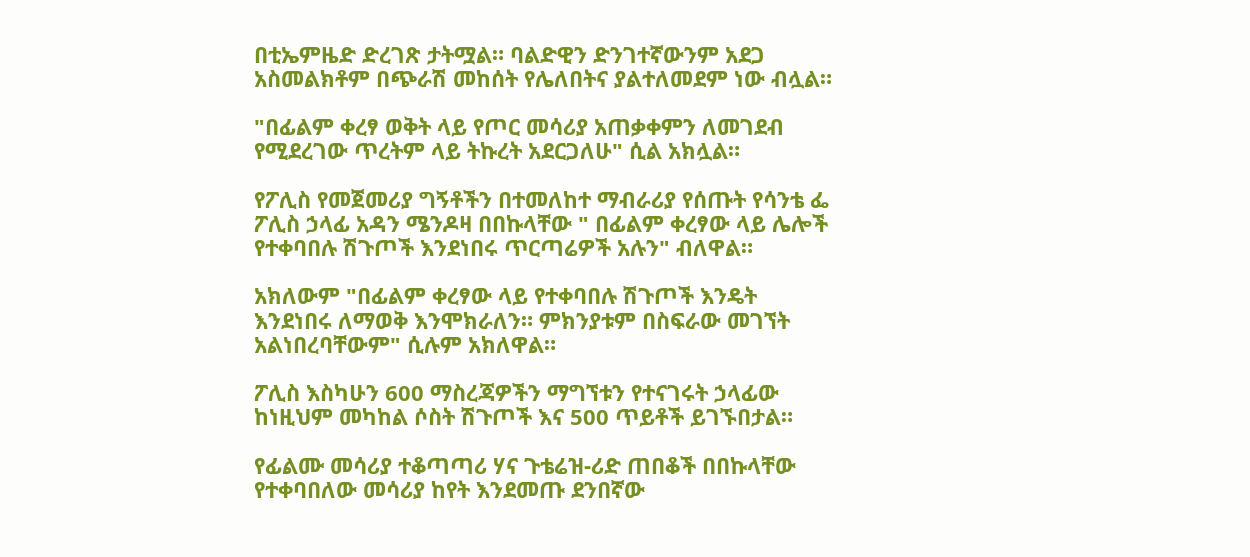በቲኤምዜድ ድረገጽ ታትሟል። ባልድዊን ድንገተኛውንም አደጋ አስመልክቶም በጭራሽ መከሰት የሌለበትና ያልተለመደም ነው ብሏል።

"በፊልም ቀረፃ ወቅት ላይ የጦር መሳሪያ አጠቃቀምን ለመገደብ የሚደረገው ጥረትም ላይ ትኩረት አደርጋለሁ" ሲል አክሏል።

የፖሊስ የመጀመሪያ ግኝቶችን በተመለከተ ማብራሪያ የሰጡት የሳንቴ ፌ ፖሊስ ኃላፊ አዳን ሜንዶዛ በበኩላቸው " በፊልም ቀረፃው ላይ ሌሎች የተቀባበሉ ሽጉጦች እንደነበሩ ጥርጣሬዎች አሉን" ብለዋል።

አክለውም "በፊልም ቀረፃው ላይ የተቀባበሉ ሽጉጦች እንዴት እንደነበሩ ለማወቅ እንሞክራለን። ምክንያቱም በስፍራው መገኘት አልነበረባቸውም" ሲሉም አክለዋል።

ፖሊስ እስካሁን 600 ማስረጃዎችን ማግኘቱን የተናገሩት ኃላፊው ከነዚህም መካከል ሶስት ሽጉጦች እና 500 ጥይቶች ይገኙበታል።

የፊልሙ መሳሪያ ተቆጣጣሪ ሃና ጉቴሬዝ-ሪድ ጠበቆች በበኩላቸው የተቀባበለው መሳሪያ ከየት እንደመጡ ደንበኛው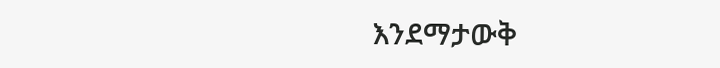እንደማታውቅ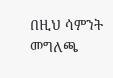በዚህ ሳምንት መግለጫ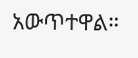አውጥተዋል።